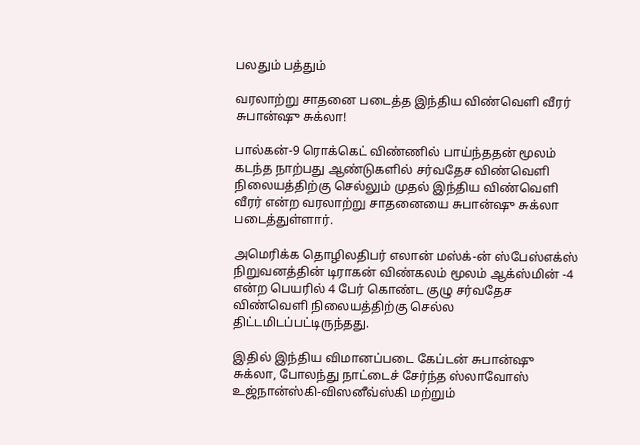பலதும் பத்தும்

வரலாற்று சாதனை படைத்த இந்திய விண்வெளி வீரர் சுபான்ஷு சுக்லா!

பால்கன்-9 ரொக்கெட் விண்ணில் பாய்ந்ததன் மூலம் கடந்த நாற்பது ஆண்டுகளில் சர்வதேச விண்வெளி நிலையத்திற்கு செல்லும் முதல் இந்திய விண்வெளி வீரர் என்ற வரலாற்று சாதனையை சுபான்ஷு சுக்லா படைத்துள்ளார்.

அமெரிக்க தொழிலதிபர் எலான் மஸ்க்-ன் ஸ்பேஸ்எக்ஸ் நிறுவனத்தின் டிராகன் விண்கலம் மூலம் ஆக்ஸ்மின் -4 என்ற பெயரில் 4 பேர் கொண்ட குழு சர்வதேச விண்வெளி நிலையத்திற்கு செல்ல திட்டமிடப்பட்டிருந்தது.

இதில் இந்திய விமானப்படை கேப்டன் சுபான்ஷு சுக்லா, போலந்து நாட்டைச் சேர்ந்த ஸ்லாவோஸ் உஜ்நான்ஸ்கி-விஸனீவ்ஸ்கி மற்றும்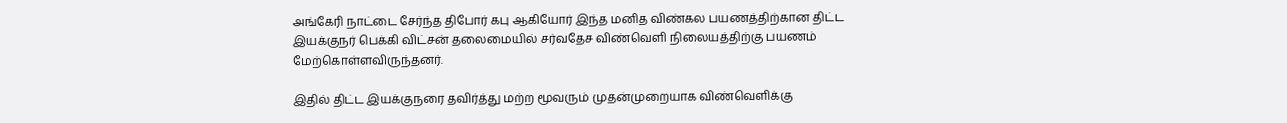அங்கேரி நாட்டை சேர்ந்த திபோர் கபு ஆகியோர் இந்த மனித விண்கல பயணத்திற்கான திட்ட இயக்குநர் பெக்கி விட்சன் தலைமையில் சர்வதேச விண்வெளி நிலையத்திற்கு பயணம் மேற்கொள்ளவிருந்தனர்.

இதில் திட்ட இயக்குநரை தவிர்த்து மற்ற மூவரும் முதன்முறையாக விண்வெளிக்கு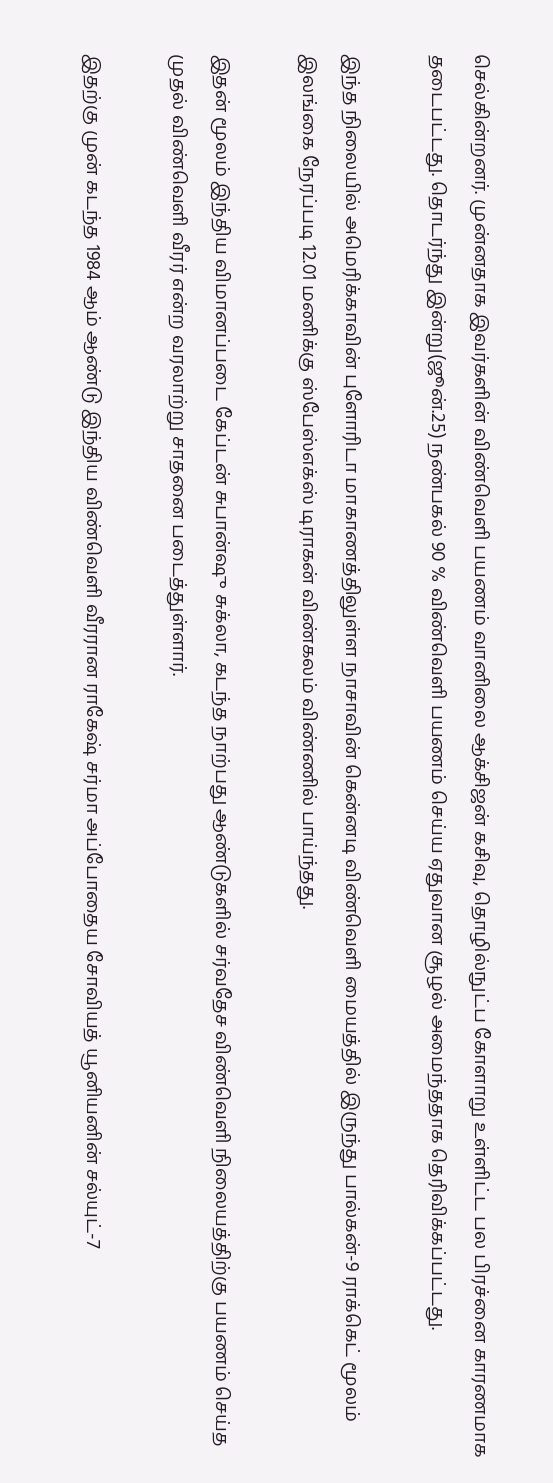செல்கின்றனர். முன்னதாக இவர்களின் விண்வெளி பயணம் வானிலை ஆக்சிஜன் கசிவு, தொழில்நுட்ப கோளாறு உள்ளிட்ட பல பிரச்னை காரணமாக தடைபட்டது. தொடர்ந்து இன்று(ஜூன்.25) நண்பகல் 90 % விண்வெளி பயணம் செய்ய ஏதுவான சூழல் அமைந்ததாக தெரிவிக்கப்பட்டது.

இந்த நிலையில் அமெரிக்காவின் புளோரிடா மாகாணத்திலுள்ள நாசாவின் கென்னடி விண்வெளி மையத்தில் இருந்து பால்கன்-9 ராக்கெட் மூலம் இலங்கை நேரப்படி 12.01 மணிக்கு ஸ்பேஸ்எக்ஸ் டிராகன் விண்கலம் விண்ணில் பாய்ந்தது.

இதன் மூலம் இந்திய விமானப்படை கேப்டன் சுபான்ஷு சுக்லா, கடந்த நாற்பது ஆண்டுகளில் சர்வதேச விண்வெளி நிலையத்திற்கு பயணம் செய்த முதல் விண்வெளி வீரர் என்ற வரலாற்று சாதனை படைத்துள்ளார்.

இதற்கு முன் கடந்த 1984 ஆம் ஆண்டு இந்திய விண்வெளி வீரரான ராகேஷ் சர்மா அப்போதைய சோவியத் யூனியனின் சல்யுட்-7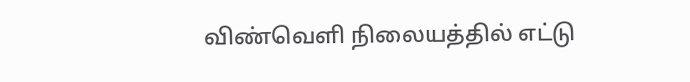விண்வெளி நிலையத்தில் எட்டு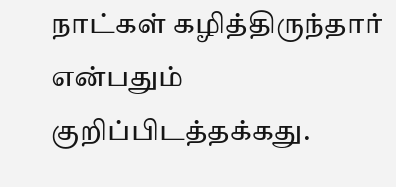நாட்கள் கழித்திருந்தார் என்பதும் குறிப்பிடத்தக்கது.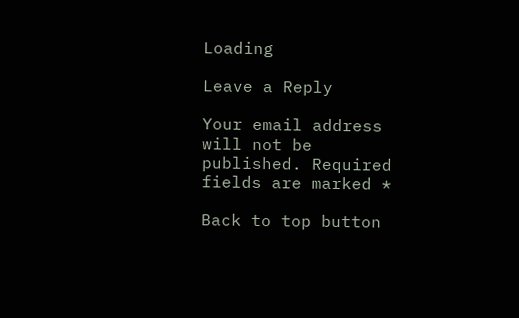Loading

Leave a Reply

Your email address will not be published. Required fields are marked *

Back to top button